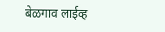बेळगाव लाईव्ह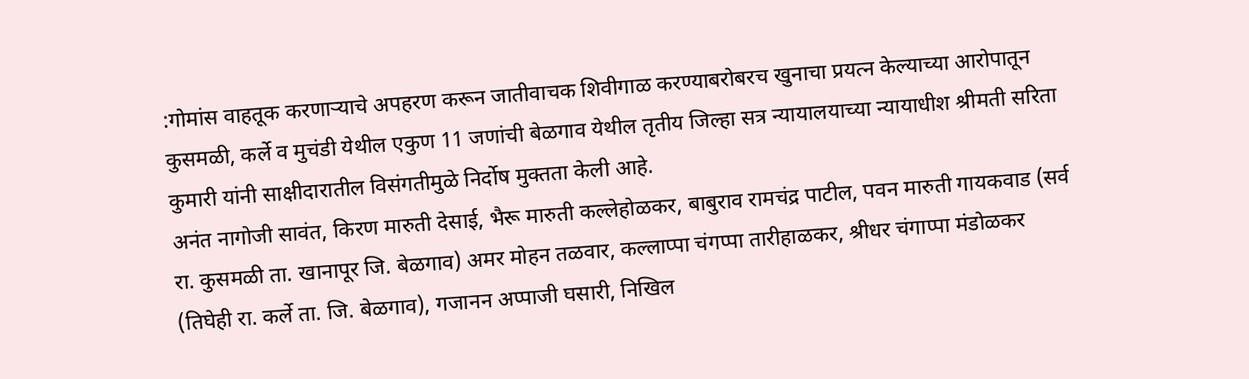:गोमांस वाहतूक करणाऱ्याचे अपहरण करून जातीवाचक शिवीगाळ करण्याबरोबरच खुनाचा प्रयत्न केल्याच्या आरोपातून कुसमळी, कर्ले व मुचंडी येथील एकुण 11 जणांची बेळगाव येथील तृतीय जिल्हा सत्र न्यायालयाच्या न्यायाधीश श्रीमती सरिता कुमारी यांनी साक्षीदारातील विसंगतीमुळे निर्दोष मुक्तता केली आहे.
अनंत नागोजी सावंत, किरण मारुती देसाई, भैरू मारुती कल्लेहोळकर, बाबुराव रामचंद्र पाटील, पवन मारुती गायकवाड (सर्व रा. कुसमळी ता. खानापूर जि. बेळगाव) अमर मोहन तळवार, कल्लाप्पा चंगप्पा तारीहाळकर, श्रीधर चंगाप्पा मंडोळकर (तिघेही रा. कर्ले ता. जि. बेळगाव), गजानन अप्पाजी घसारी, निखिल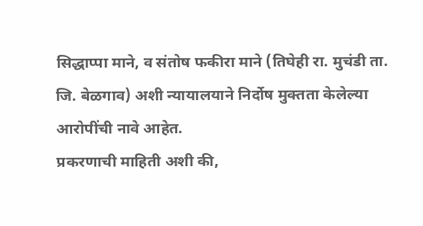सिद्धाप्पा माने, व संतोष फकीरा माने (तिघेही रा. मुचंडी ता. जि. बेळगाव) अशी न्यायालयाने निर्दोष मुक्तता केलेल्या आरोपींची नावे आहेत.
प्रकरणाची माहिती अशी की,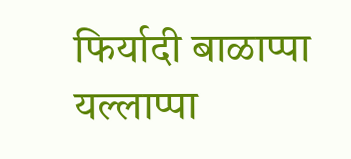फिर्यादी बाळाप्पा यल्लाप्पा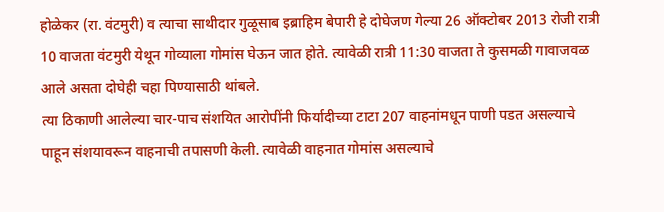होळेकर (रा. वंटमुरी) व त्याचा साथीदार गुळूसाब इब्राहिम बेपारी हे दोघेजण गेल्या 26 ऑक्टोबर 2013 रोजी रात्री 10 वाजता वंटमुरी येथून गोव्याला गोमांस घेऊन जात होते. त्यावेळी रात्री 11:30 वाजता ते कुसमळी गावाजवळ आले असता दोघेही चहा पिण्यासाठी थांबले.
त्या ठिकाणी आलेल्या चार-पाच संशयित आरोपींनी फिर्यादीच्या टाटा 207 वाहनांमधून पाणी पडत असल्याचे पाहून संशयावरून वाहनाची तपासणी केली. त्यावेळी वाहनात गोमांस असल्याचे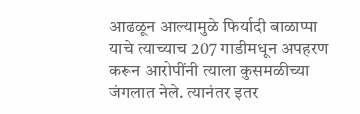आढळून आल्यामुळे फिर्यादी बाळाप्पा याचे त्याच्याच 207 गाडीमधून अपहरण करून आरोपींनी त्याला कुसमळीच्या जंगलात नेले. त्यानंतर इतर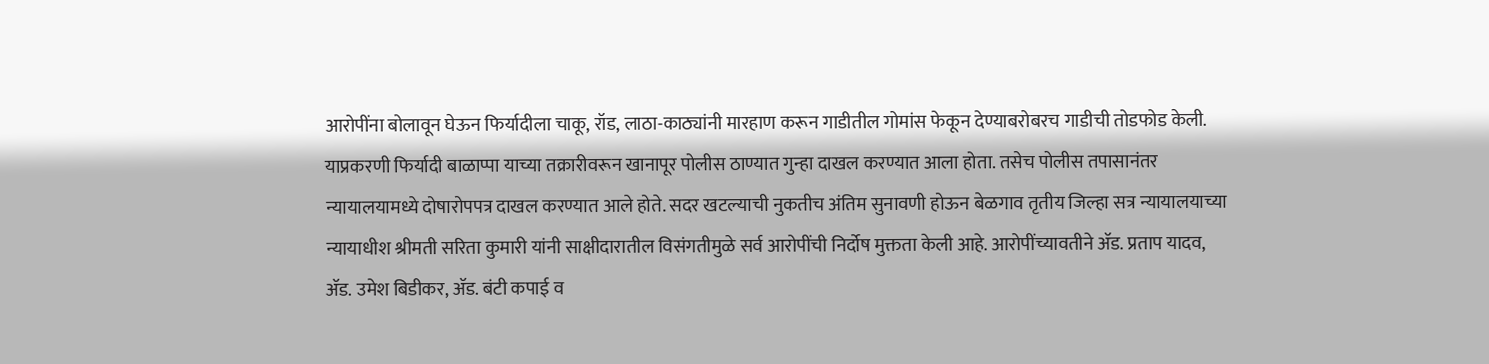आरोपींना बोलावून घेऊन फिर्यादीला चाकू, रॉड, लाठा-काठ्यांनी मारहाण करून गाडीतील गोमांस फेकून देण्याबरोबरच गाडीची तोडफोड केली.
याप्रकरणी फिर्यादी बाळाप्पा याच्या तक्रारीवरून खानापूर पोलीस ठाण्यात गुन्हा दाखल करण्यात आला होता. तसेच पोलीस तपासानंतर न्यायालयामध्ये दोषारोपपत्र दाखल करण्यात आले होते. सदर खटल्याची नुकतीच अंतिम सुनावणी होऊन बेळगाव तृतीय जिल्हा सत्र न्यायालयाच्या न्यायाधीश श्रीमती सरिता कुमारी यांनी साक्षीदारातील विसंगतीमुळे सर्व आरोपींची निर्दोष मुक्तता केली आहे. आरोपींच्यावतीने ॲड. प्रताप यादव, ॲड. उमेश बिडीकर, ॲड. बंटी कपाई व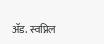ॲड. स्वप्निल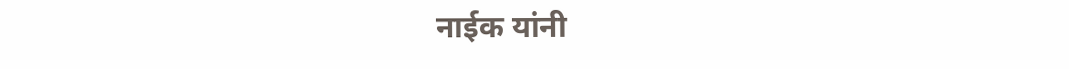नाईक यांनी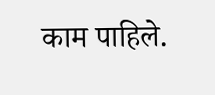काम पाहिले.